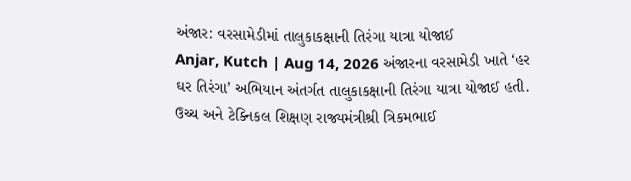અંજાર: વરસામેડીમાં તાલુકાકક્ષાની તિરંગા યાત્રા યોજાઈ
Anjar, Kutch | Aug 14, 2026 અંજારના વરસામેડી ખાતે ‘હર ઘર તિરંગા’ અભિયાન અંતર્ગત તાલુકાકક્ષાની તિરંગા યાત્રા યોજાઈ હતી. ઉચ્ચ અને ટેક્નિકલ શિક્ષણ રાજ્યમંત્રીશ્રી ત્રિકમભાઈ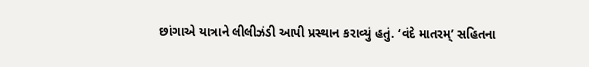છાંગાએ યાત્રાને લીલીઝંડી આપી પ્રસ્થાન કરાવ્યું હતું. ‘વંદે માતરમ્’ સહિતના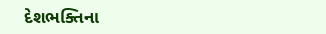દેશભક્તિના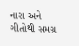નારા અને ગીતોથી સમગ્ર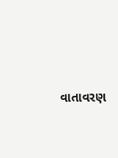વાતાવરણ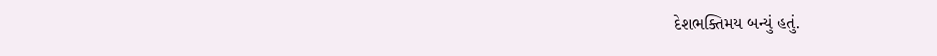દેશભક્તિમય બન્યું હતું.